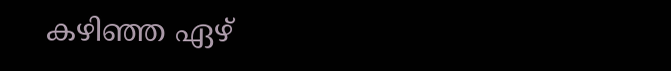കഴിഞ്ഞ ഏഴ്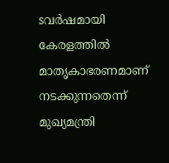sവർഷമായി കേരളത്തിൽ മാതൃകാഭരണമാണ് നടക്കുന്നതെന്ന് മുഖ്യമന്ത്രി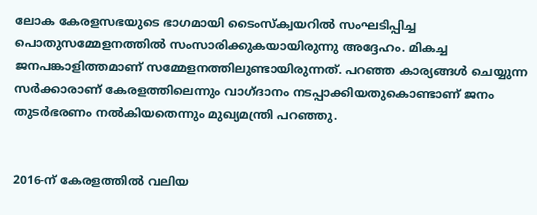ലോക കേരളസഭയുടെ ഭാഗമായി ടൈംസ്‌ക്വയറിൽ സംഘടിപ്പിച്ച പൊതുസമ്മേളനത്തിൽ സംസാരിക്കുകയായിരുന്നു അദ്ദേഹം. മികച്ച ജനപങ്കാളിത്തമാണ് സമ്മേളനത്തിലുണ്ടായിരുന്നത്. പറഞ്ഞ കാര്യങ്ങൾ ചെയ്യുന്ന സർക്കാരാണ് കേരളത്തിലെന്നും വാഗ്ദാനം നടപ്പാക്കിയതുകൊണ്ടാണ് ജനം തുടർഭരണം നൽകിയതെന്നും മുഖ്യമന്ത്രി പറഞ്ഞു.


2016-ന് കേരളത്തിൽ വലിയ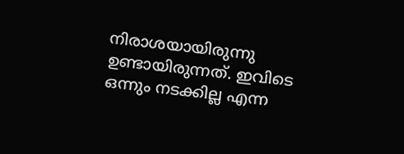നിരാശയായിരുന്നു ഉണ്ടായിരുന്നത്. ഇവിടെ ഒന്നും നടക്കില്ല എന്ന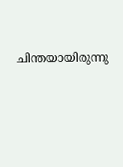ചിന്തയായിരുന്നു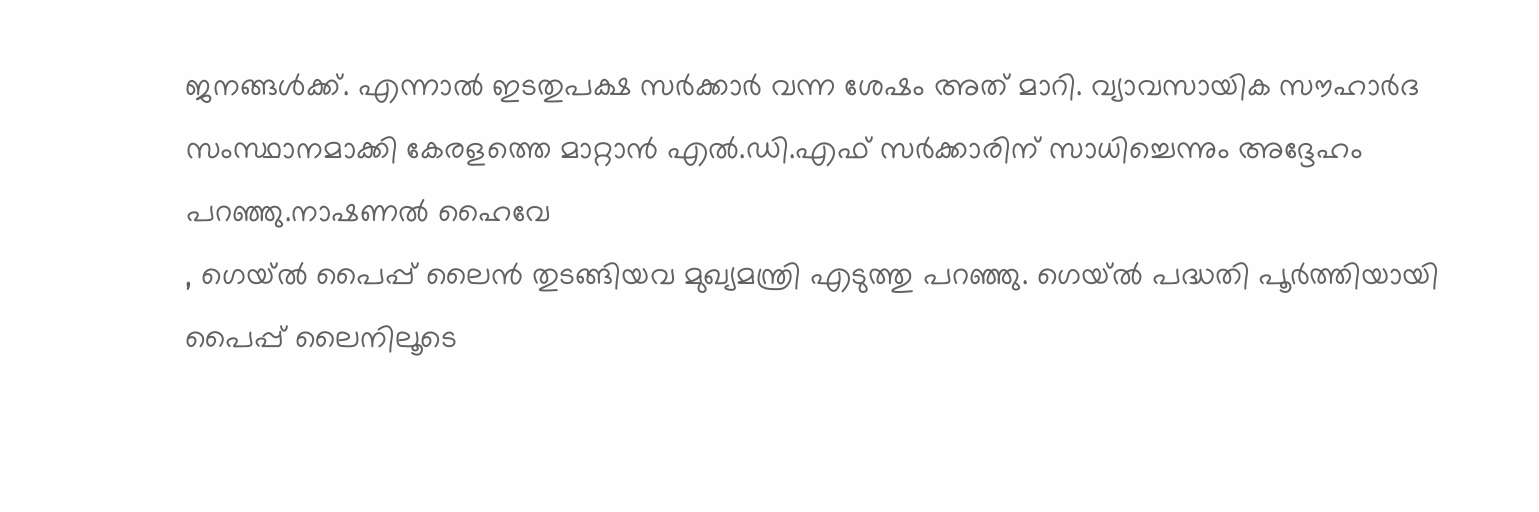ജനങ്ങൾക്ക്. എന്നാൽ ഇടതുപക്ഷ സർക്കാർ വന്ന ശേഷം അത് മാറി. വ്യാവസായിക സൗഹാർദ സംസ്ഥാനമാക്കി കേരളത്തെ മാറ്റാൻ എൽ.ഡി.എഫ് സർക്കാരിന് സാധിച്ചെന്നും അദ്ദേഹം പറഞ്ഞു.നാഷണല്‍ ഹൈവേ
, ഗെയ്ല്‍ പൈപ്പ് ലൈന്‍ തുടങ്ങിയവ മുഖ്യമന്ത്രി എടുത്തു പറഞ്ഞു. ഗെയ്ല്‍ പദ്ധതി പൂര്‍ത്തിയായി പൈപ്പ് ലൈനിലൂടെ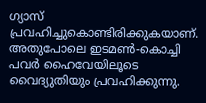ഗ്യാസ് പ്രവഹിച്ചുകൊണ്ടിരിക്കുകയാണ്. അതുപോലെ ഇടമണ്‍-കൊച്ചി പവര്‍ ഹൈവേയിലൂടെ വൈദ്യുതിയും പ്രവഹിക്കുന്നു.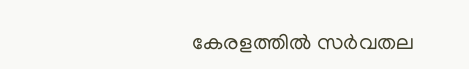കേരളത്തിൽ സർവതല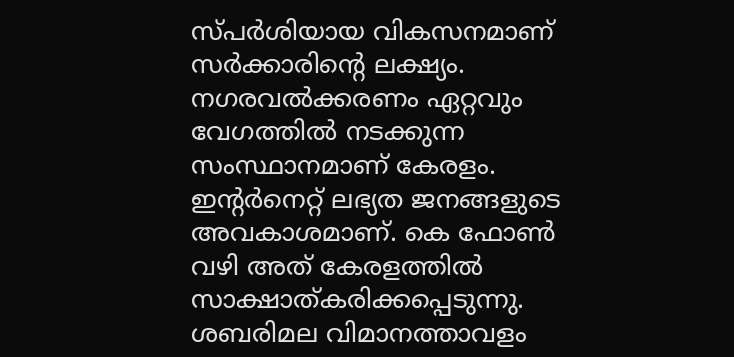സ്പർശിയായ വികസനമാണ് സർക്കാരിന്റെ ലക്ഷ്യം. നഗരവൽക്കരണം ഏറ്റവും വേഗത്തിൽ നടക്കുന്ന സംസ്ഥാനമാണ് കേരളം. ഇന്റർനെറ്റ് ലഭ്യത ജനങ്ങളുടെ അവകാശമാണ്. കെ ഫോൺ വഴി അത് കേരളത്തിൽ സാക്ഷാത്കരിക്കപ്പെടുന്നു. ശബരിമല വിമാനത്താവളം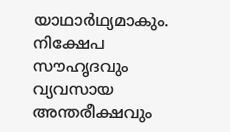യാഥാർഥ്യമാകും. നിക്ഷേപ സൗഹൃദവും വ്യവസായ അന്തരീക്ഷവും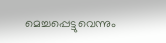മെച്ചപ്പെട്ടുവെന്നും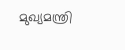മുഖ്യമന്ത്രി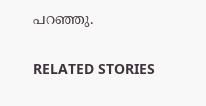പറഞ്ഞു.

RELATED STORIES